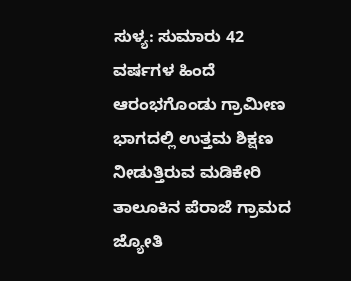ಸುಳ್ಯ: ಸುಮಾರು 42 ವರ್ಷಗಳ ಹಿಂದೆ ಆರಂಭಗೊಂಡು ಗ್ರಾಮೀಣ ಭಾಗದಲ್ಲಿ ಉತ್ತಮ ಶಿಕ್ಷಣ ನೀಡುತ್ತಿರುವ ಮಡಿಕೇರಿ ತಾಲೂಕಿನ ಪೆರಾಜೆ ಗ್ರಾಮದ ಜ್ಯೋತಿ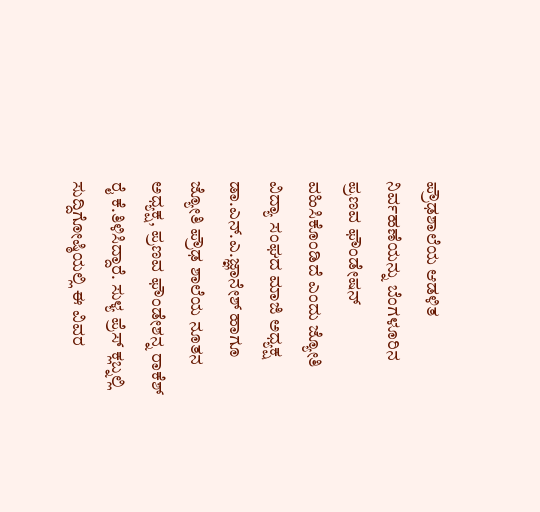ಪ್ರೌಢಶಾಲೆಯ ಆಡಳಿತ ನಿರ್ವಹಣೆಯನ್ನು ಬೆಂಗಳೂರಿನ ಪ್ರಣವ ಫೌಂಡೇಷನ್ ವಹಿಸಿಕೊಂಡಿದೆ ಎಂದು ಜ್ಯೋತಿ ವಿದ್ಯಾ ಸಂಘದ ಮಾಜಿ ಅಧ್ಯಕ್ಷ ಡಾ.ಎನ್.ಎ.ಜ್ಞಾನೇಶ್ ಹಾಗೂ ಜ್ಯೋತಿ ಪ್ರೌಢ ಶಾಲೆಯ ನೂತನ ಅಧ್ಯಕ್ಷ, ಪ್ರಣವ ಫೌಂಡೇಶನ್ನ ರಾಕೆಶ್ ರೈ ಕೆ.ತಿಳಿಸಿದ್ದಾರೆ. ಸುಳ್ಯ ಪ್ರೆಸ್ ಕ್ಲಬ್ನಲ್ಲಿ ಸುದ್ದಿಗೋಷ್ಠಿಯಲ್ಲಿ ಈ ವಿವರ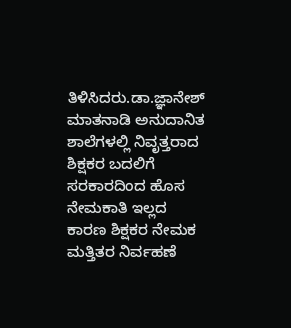ತಿಳಿಸಿದರು.ಡಾ.ಜ್ಞಾನೇಶ್ ಮಾತನಾಡಿ ಅನುದಾನಿತ ಶಾಲೆಗಳಲ್ಲಿ ನಿವೃತ್ತರಾದ ಶಿಕ್ಷಕರ ಬದಲಿಗೆ ಸರಕಾರದಿಂದ ಹೊಸ ನೇಮಕಾತಿ ಇಲ್ಲದ
ಕಾರಣ ಶಿಕ್ಷಕರ ನೇಮಕ ಮತ್ತಿತರ ನಿರ್ವಹಣೆ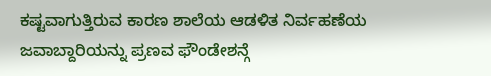ಕಷ್ಟವಾಗುತ್ತಿರುವ ಕಾರಣ ಶಾಲೆಯ ಆಡಳಿತ ನಿರ್ವಹಣೆಯ ಜವಾಬ್ದಾರಿಯನ್ನು ಪ್ರಣವ ಫೌಂಡೇಶನ್ಗೆ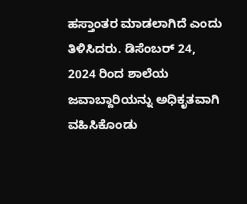ಹಸ್ತಾಂತರ ಮಾಡಲಾಗಿದೆ ಎಂದು ತಿಳಿಸಿದರು. ಡಿಸೆಂಬರ್ 24, 2024 ರಿಂದ ಶಾಲೆಯ ಜವಾಬ್ದಾರಿಯನ್ನು ಅಧಿಕೃತವಾಗಿ ವಹಿಸಿಕೊಂಡು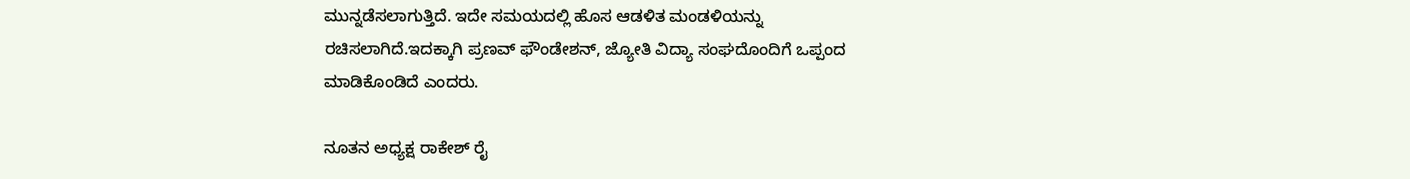ಮುನ್ನಡೆಸಲಾಗುತ್ತಿದೆ. ಇದೇ ಸಮಯದಲ್ಲಿ ಹೊಸ ಆಡಳಿತ ಮಂಡಳಿಯನ್ನು ರಚಿಸಲಾಗಿದೆ.ಇದಕ್ಕಾಗಿ ಪ್ರಣವ್ ಫೌಂಡೇಶನ್, ಜ್ಯೋತಿ ವಿದ್ಯಾ ಸಂಘದೊಂದಿಗೆ ಒಪ್ಪಂದ ಮಾಡಿಕೊಂಡಿದೆ ಎಂದರು.

ನೂತನ ಅಧ್ಯಕ್ಷ ರಾಕೇಶ್ ರೈ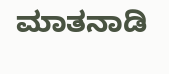ಮಾತನಾಡಿ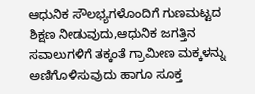ಆಧುನಿಕ ಸೌಲಭ್ಯಗಳೊಂದಿಗೆ ಗುಣಮಟ್ಟದ ಶಿಕ್ಷಣ ನೀಡುವುದು,ಆಧುನಿಕ ಜಗತ್ತಿನ ಸವಾಲುಗಳಿಗೆ ತಕ್ಕಂತೆ ಗ್ರಾಮೀಣ ಮಕ್ಕಳನ್ನು ಅಣಿಗೊಳಿಸುವುದು ಹಾಗೂ ಸೂಕ್ತ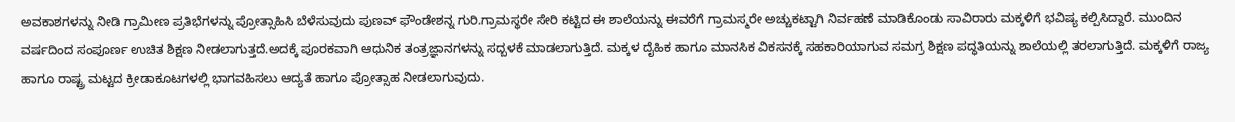ಅವಕಾಶಗಳನ್ನು ನೀಡಿ ಗ್ರಾಮೀಣ ಪ್ರತಿಭೆಗಳನ್ನು ಪ್ರೋತ್ಸಾಹಿಸಿ ಬೆಳೆಸುವುದು ಪುಣವ್ ಫೌಂಡೇಶನ್ನ ಗುರಿ.ಗ್ರಾಮಸ್ಥರೇ ಸೇರಿ ಕಟ್ಟಿದ ಈ ಶಾಲೆಯನ್ನು ಈವರೆಗೆ ಗ್ರಾಮಸ್ಮರೇ ಅಚ್ಚುಕಟ್ಟಾಗಿ ನಿರ್ವಹಣೆ ಮಾಡಿಕೊಂಡು ಸಾವಿರಾರು ಮಕ್ಕಳಿಗೆ ಭವಿಷ್ಯ ಕಲ್ಪಿಸಿದ್ದಾರೆ. ಮುಂದಿನ ವರ್ಷದಿಂದ ಸಂಪೂರ್ಣ ಉಚಿತ ಶಿಕ್ಷಣ ನೀಡಲಾಗುತ್ತದೆ.ಅದಕ್ಕೆ ಪೂರಕವಾಗಿ ಆಧುನಿಕ ತಂತ್ರಜ್ಞಾನಗಳನ್ನು ಸದ್ಬಳಕೆ ಮಾಡಲಾಗುತ್ತಿದೆ. ಮಕ್ಕಳ ದೈಹಿಕ ಹಾಗೂ ಮಾನಸಿಕ ವಿಕಸನಕ್ಕೆ ಸಹಕಾರಿಯಾಗುವ ಸಮಗ್ರ ಶಿಕ್ಷಣ ಪದ್ಧತಿಯನ್ನು ಶಾಲೆಯಲ್ಲಿ ತರಲಾಗುತ್ತಿದೆ. ಮಕ್ಕಳಿಗೆ ರಾಜ್ಯ ಹಾಗೂ ರಾಷ್ಟ್ರ ಮಟ್ಟದ ಕ್ರೀಡಾಕೂಟಗಳಲ್ಲಿ ಭಾಗವಹಿಸಲು ಆದ್ಯತೆ ಹಾಗೂ ಪ್ರೋತ್ಸಾಹ ನೀಡಲಾಗುವುದು.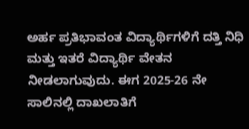ಅರ್ಹ ಪ್ರತಿಭಾವಂತ ವಿದ್ಯಾರ್ಥಿಗಳಿಗೆ ದತ್ತಿ ನಿಧಿ ಮತ್ತು ಇತರೆ ವಿದ್ಯಾರ್ಥಿ ವೇತನ ನೀಡಲಾಗುವುದು. ಈಗ 2025-26 ನೇ ಸಾಲಿನಲ್ಲಿ ದಾಖಲಾತಿಗೆ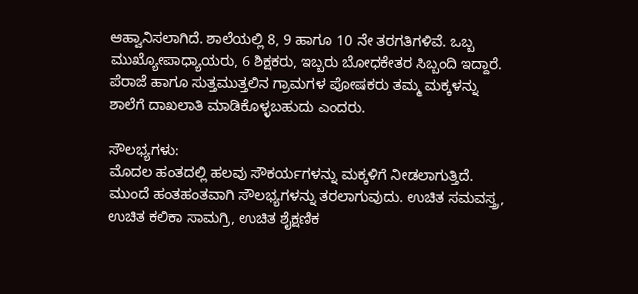ಆಹ್ವಾನಿಸಲಾಗಿದೆ. ಶಾಲೆಯಲ್ಲಿ 8, 9 ಹಾಗೂ 10 ನೇ ತರಗತಿಗಳಿವೆ. ಒಬ್ಬ ಮುಖ್ಯೋಪಾಧ್ಯಾಯರು, 6 ಶಿಕ್ಷಕರು, ಇಬ್ಬರು ಬೋಧಕೇತರ ಸಿಬ್ಬಂದಿ ಇದ್ದಾರೆ. ಪೆರಾಜೆ ಹಾಗೂ ಸುತ್ತಮುತ್ತಲಿನ ಗ್ರಾಮಗಳ ಪೋಷಕರು ತಮ್ಮ ಮಕ್ಕಳನ್ನು ಶಾಲೆಗೆ ದಾಖಲಾತಿ ಮಾಡಿಕೊಳ್ಳಬಹುದು ಎಂದರು.

ಸೌಲಭ್ಯಗಳು:
ಮೊದಲ ಹಂತದಲ್ಲಿ ಹಲವು ಸೌಕರ್ಯಗಳನ್ನು ಮಕ್ಕಳಿಗೆ ನೀಡಲಾಗುತ್ತಿದೆ. ಮುಂದೆ ಹಂತಹಂತವಾಗಿ ಸೌಲಭ್ಯಗಳನ್ನು ತರಲಾಗುವುದು. ಉಚಿತ ಸಮವಸ್ತ್ರ, ಉಚಿತ ಕಲಿಕಾ ಸಾಮಗ್ರಿ, ಉಚಿತ ಶೈಕ್ಷಣಿಕ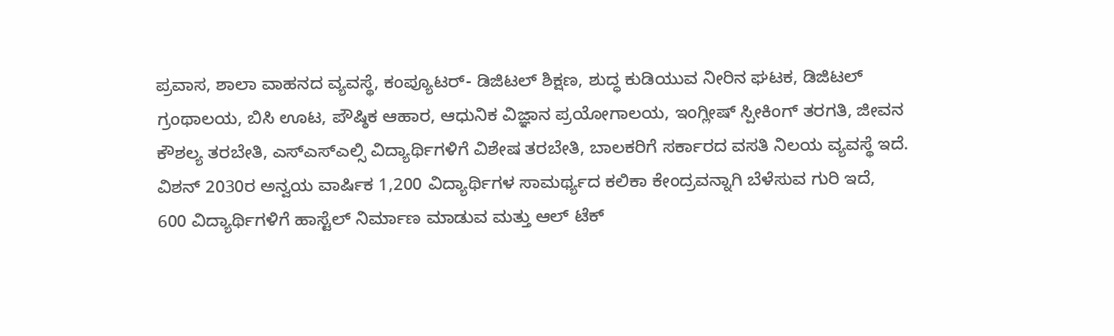ಪ್ರವಾಸ, ಶಾಲಾ ವಾಹನದ ವ್ಯವಸ್ಥೆ, ಕಂಪ್ಯೂಟರ್- ಡಿಜಿಟಲ್ ಶಿಕ್ಷಣ, ಶುದ್ಧ ಕುಡಿಯುವ ನೀರಿನ ಘಟಕ, ಡಿಜಿಟಲ್ ಗ್ರಂಥಾಲಯ, ಬಿಸಿ ಊಟ, ಪೌಷ್ಠಿಕ ಆಹಾರ, ಆಧುನಿಕ ವಿಜ್ಞಾನ ಪ್ರಯೋಗಾಲಯ, ಇಂಗ್ಲೀಷ್ ಸ್ಪೀಕಿಂಗ್ ತರಗತಿ, ಜೀವನ ಕೌಶಲ್ಯ ತರಬೇತಿ, ಎಸ್ಎಸ್ಎಲ್ಸಿ ವಿದ್ಯಾರ್ಥಿಗಳಿಗೆ ವಿಶೇಷ ತರಬೇತಿ, ಬಾಲಕರಿಗೆ ಸರ್ಕಾರದ ವಸತಿ ನಿಲಯ ವ್ಯವಸ್ಥೆ ಇದೆ. ವಿಶನ್ 2030ರ ಅನ್ವಯ ವಾರ್ಷಿಕ 1,200 ವಿದ್ಯಾರ್ಥಿಗಳ ಸಾಮರ್ಥ್ಯದ ಕಲಿಕಾ ಕೇಂದ್ರವನ್ನಾಗಿ ಬೆಳೆಸುವ ಗುರಿ ಇದೆ,
600 ವಿದ್ಯಾರ್ಥಿಗಳಿಗೆ ಹಾಸ್ಟೆಲ್ ನಿರ್ಮಾಣ ಮಾಡುವ ಮತ್ತು ಆಲ್ ಟೆಕ್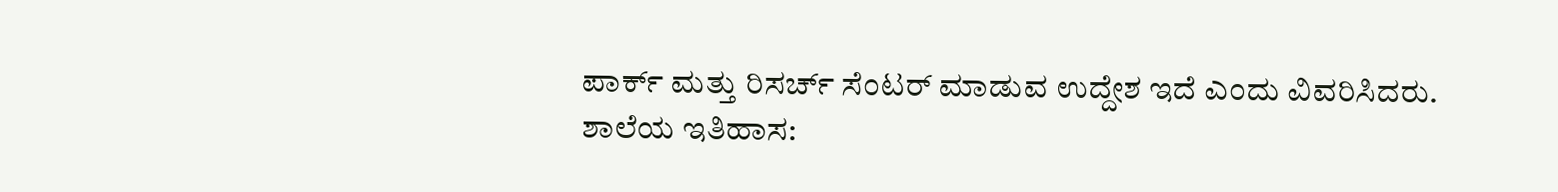ಪಾರ್ಕ್ ಮತ್ತು ರಿಸರ್ಚ್ ಸೆಂಟರ್ ಮಾಡುವ ಉದ್ದೇಶ ಇದೆ ಎಂದು ವಿವರಿಸಿದರು.
ಶಾಲೆಯ ಇತಿಹಾಸ: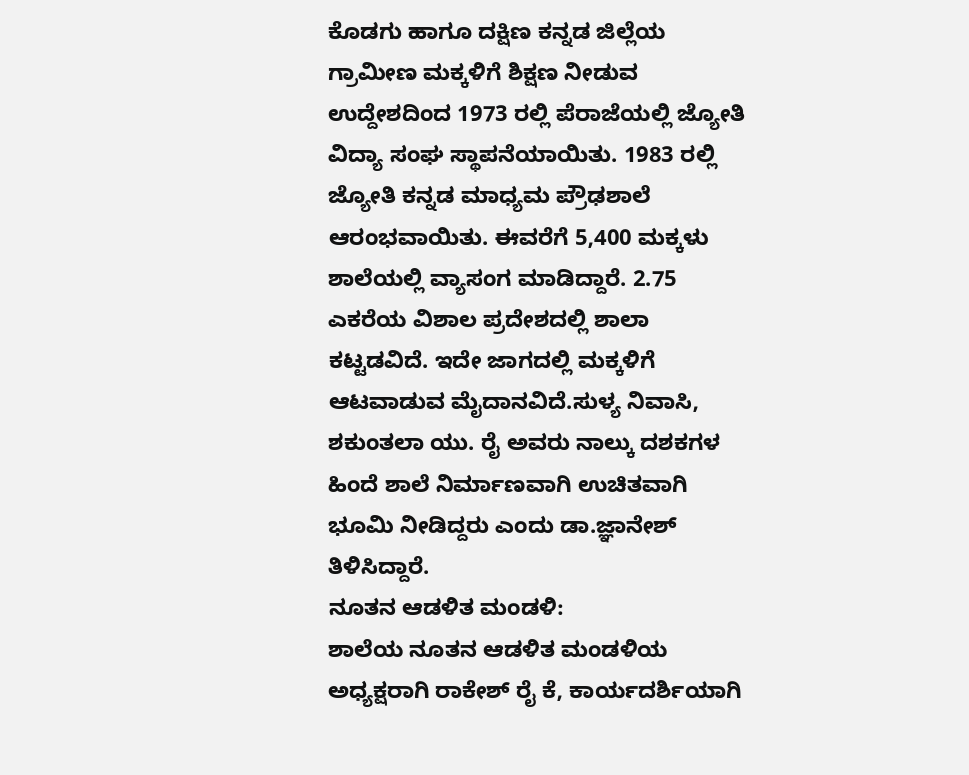ಕೊಡಗು ಹಾಗೂ ದಕ್ಷಿಣ ಕನ್ನಡ ಜಿಲ್ಲೆಯ ಗ್ರಾಮೀಣ ಮಕ್ಕಳಿಗೆ ಶಿಕ್ಷಣ ನೀಡುವ ಉದ್ದೇಶದಿಂದ 1973 ರಲ್ಲಿ ಪೆರಾಜೆಯಲ್ಲಿ ಜ್ಯೋತಿ ವಿದ್ಯಾ ಸಂಘ ಸ್ಥಾಪನೆಯಾಯಿತು. 1983 ರಲ್ಲಿ ಜ್ಯೋತಿ ಕನ್ನಡ ಮಾಧ್ಯಮ ಪ್ರೌಢಶಾಲೆ ಆರಂಭವಾಯಿತು. ಈವರೆಗೆ 5,400 ಮಕ್ಕಳು ಶಾಲೆಯಲ್ಲಿ ವ್ಯಾಸಂಗ ಮಾಡಿದ್ದಾರೆ. 2.75 ಎಕರೆಯ ವಿಶಾಲ ಪ್ರದೇಶದಲ್ಲಿ ಶಾಲಾ ಕಟ್ಟಡವಿದೆ. ಇದೇ ಜಾಗದಲ್ಲಿ ಮಕ್ಕಳಿಗೆ ಆಟವಾಡುವ ಮೈದಾನವಿದೆ.ಸುಳ್ಯ ನಿವಾಸಿ, ಶಕುಂತಲಾ ಯು. ರೈ ಅವರು ನಾಲ್ಕು ದಶಕಗಳ ಹಿಂದೆ ಶಾಲೆ ನಿರ್ಮಾಣವಾಗಿ ಉಚಿತವಾಗಿ ಭೂಮಿ ನೀಡಿದ್ದರು ಎಂದು ಡಾ.ಜ್ಞಾನೇಶ್ ತಿಳಿಸಿದ್ದಾರೆ.
ನೂತನ ಆಡಳಿತ ಮಂಡಳಿ:
ಶಾಲೆಯ ನೂತನ ಆಡಳಿತ ಮಂಡಳಿಯ ಅಧ್ಯಕ್ಷರಾಗಿ ರಾಕೇಶ್ ರೈ ಕೆ, ಕಾರ್ಯದರ್ಶಿಯಾಗಿ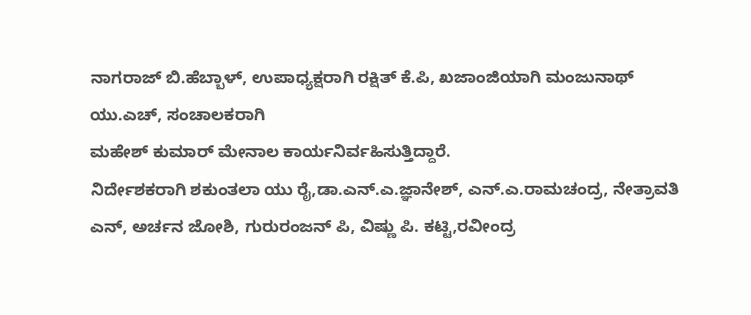ನಾಗರಾಜ್ ಬಿ.ಹೆಬ್ಬಾಳ್, ಉಪಾಧ್ಯಕ್ಷರಾಗಿ ರಕ್ಷಿತ್ ಕೆ.ಪಿ, ಖಜಾಂಜಿಯಾಗಿ ಮಂಜುನಾಥ್ ಯು.ಎಚ್, ಸಂಚಾಲಕರಾಗಿ
ಮಹೇಶ್ ಕುಮಾರ್ ಮೇನಾಲ ಕಾರ್ಯನಿರ್ವಹಿಸುತ್ತಿದ್ದಾರೆ.
ನಿರ್ದೇಶಕರಾಗಿ ಶಕುಂತಲಾ ಯು ರೈ,ಡಾ.ಎನ್.ಎ.ಜ್ಞಾನೇಶ್, ಎನ್.ಎ.ರಾಮಚಂದ್ರ, ನೇತ್ರಾವತಿ ಎನ್, ಅರ್ಚನ ಜೋಶಿ, ಗುರುರಂಜನ್ ಪಿ, ವಿಷ್ಣು ಪಿ. ಕಟ್ಟಿ,ರವೀಂದ್ರ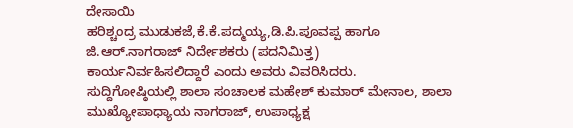ದೇಸಾಯಿ
ಹರಿಶ್ಚಂದ್ರ ಮುಡುಕಜೆ,ಕೆ.ಕೆ.ಪದ್ಮಯ್ಯ,ಡಿ.ಪಿ.ಪೂವಪ್ಪ ಹಾಗೂ
ಜಿ.ಆರ್.ನಾಗರಾಜ್ ನಿರ್ದೇಶಕರು (ಪದನಿಮಿತ್ತ)
ಕಾರ್ಯನಿರ್ವಹಿಸಲಿದ್ದಾರೆ ಎಂದು ಅವರು ವಿವರಿಸಿದರು.
ಸುದ್ದಿಗೋಷ್ಠಿಯಲ್ಲಿ ಶಾಲಾ ಸಂಚಾಲಕ ಮಹೇಶ್ ಕುಮಾರ್ ಮೇನಾಲ, ಶಾಲಾ ಮುಖ್ಯೋಪಾಧ್ಯಾಯ ನಾಗರಾಜ್, ಉಪಾಧ್ಯಕ್ಷ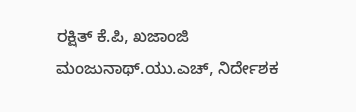ರಕ್ಷಿತ್ ಕೆ.ಪಿ, ಖಜಾಂಜಿ ಮಂಜುನಾಥ್.ಯು.ಎಚ್, ನಿರ್ದೇಶಕ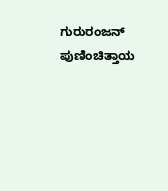ಗುರುರಂಜನ್ ಪುಣಿಂಚಿತ್ತಾಯ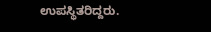ಉಪಸ್ಥಿತರಿದ್ದರು.